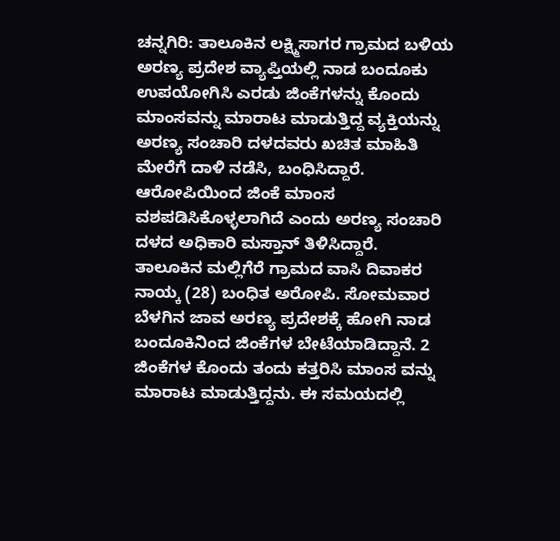ಚನ್ನಗಿರಿ: ತಾಲೂಕಿನ ಲಕ್ಷ್ಮಿಸಾಗರ ಗ್ರಾಮದ ಬಳಿಯ ಅರಣ್ಯ ಪ್ರದೇಶ ವ್ಯಾಪ್ತಿಯಲ್ಲಿ ನಾಡ ಬಂದೂಕು ಉಪಯೋಗಿಸಿ ಎರಡು ಜಿಂಕೆಗಳನ್ನು ಕೊಂದು ಮಾಂಸವನ್ನು ಮಾರಾಟ ಮಾಡುತ್ತಿದ್ದ ವ್ಯಕ್ತಿಯನ್ನು ಅರಣ್ಯ ಸಂಚಾರಿ ದಳದವರು ಖಚಿತ ಮಾಹಿತಿ ಮೇರೆಗೆ ದಾಳಿ ನಡೆಸಿ, ಬಂಧಿಸಿದ್ದಾರೆ. ಆರೋಪಿಯಿಂದ ಜಿಂಕೆ ಮಾಂಸ ವಶಪಡಿಸಿಕೊಳ್ಳಲಾಗಿದೆ ಎಂದು ಅರಣ್ಯ ಸಂಚಾರಿ ದಳದ ಅಧಿಕಾರಿ ಮಸ್ತಾನ್ ತಿಳಿಸಿದ್ದಾರೆ.
ತಾಲೂಕಿನ ಮಲ್ಲಿಗೆರೆ ಗ್ರಾಮದ ವಾಸಿ ದಿವಾಕರ ನಾಯ್ಕ (28) ಬಂಧಿತ ಅರೋಪಿ. ಸೋಮವಾರ ಬೆಳಗಿನ ಜಾವ ಅರಣ್ಯ ಪ್ರದೇಶಕ್ಕೆ ಹೋಗಿ ನಾಡ ಬಂದೂಕಿನಿಂದ ಜಿಂಕೆಗಳ ಬೇಟೆಯಾಡಿದ್ದಾನೆ. 2 ಜಿಂಕೆಗಳ ಕೊಂದು ತಂದು ಕತ್ತರಿಸಿ ಮಾಂಸ ವನ್ನು ಮಾರಾಟ ಮಾಡುತ್ತಿದ್ದನು. ಈ ಸಮಯದಲ್ಲಿ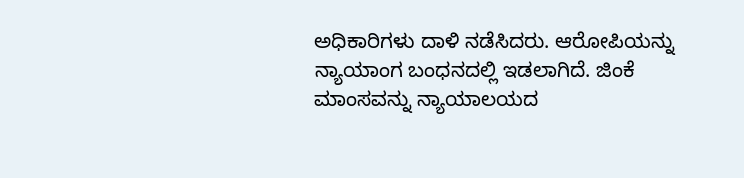ಅಧಿಕಾರಿಗಳು ದಾಳಿ ನಡೆಸಿದರು. ಆರೋಪಿಯನ್ನು ನ್ಯಾಯಾಂಗ ಬಂಧನದಲ್ಲಿ ಇಡಲಾಗಿದೆ. ಜಿಂಕೆ ಮಾಂಸವನ್ನು ನ್ಯಾಯಾಲಯದ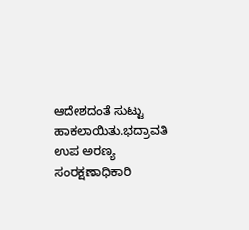ಆದೇಶದಂತೆ ಸುಟ್ಟು ಹಾಕಲಾಯಿತು.ಭದ್ರಾವತಿ ಉಪ ಅರಣ್ಯ ಸಂರಕ್ಷಣಾಧಿಕಾರಿ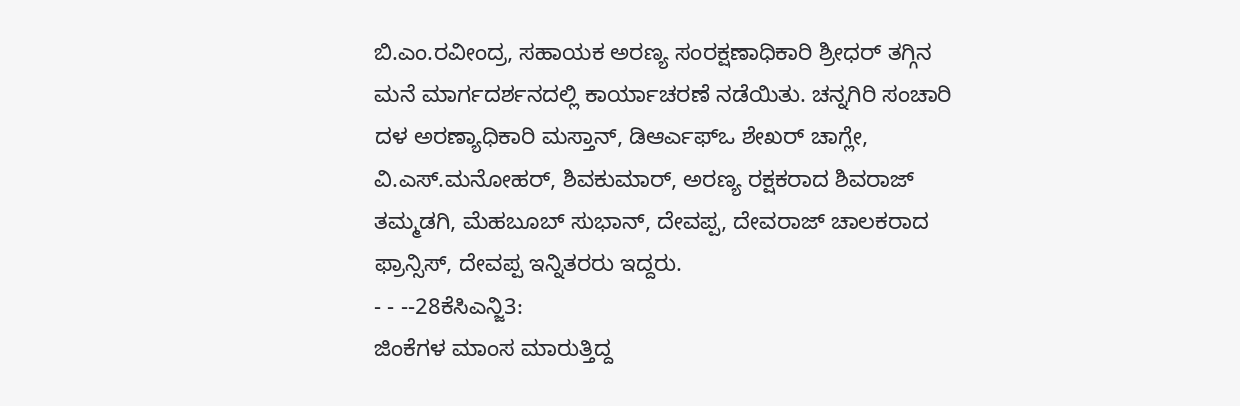ಬಿ.ಎಂ.ರವೀಂದ್ರ, ಸಹಾಯಕ ಅರಣ್ಯ ಸಂರಕ್ಷಣಾಧಿಕಾರಿ ಶ್ರೀಧರ್ ತಗ್ಗಿನ ಮನೆ ಮಾರ್ಗದರ್ಶನದಲ್ಲಿ ಕಾರ್ಯಾಚರಣೆ ನಡೆಯಿತು. ಚನ್ನಗಿರಿ ಸಂಚಾರಿ ದಳ ಅರಣ್ಯಾಧಿಕಾರಿ ಮಸ್ತಾನ್, ಡಿಆರ್ಎಫ್ಒ ಶೇಖರ್ ಚಾಗ್ಲೇ, ವಿ.ಎಸ್.ಮನೋಹರ್, ಶಿವಕುಮಾರ್, ಅರಣ್ಯ ರಕ್ಷಕರಾದ ಶಿವರಾಜ್ ತಮ್ಮಡಗಿ, ಮೆಹಬೂಬ್ ಸುಭಾನ್, ದೇವಪ್ಪ, ದೇವರಾಜ್ ಚಾಲಕರಾದ ಫ್ರಾನ್ಸಿಸ್, ದೇವಪ್ಪ ಇನ್ನಿತರರು ಇದ್ದರು.
- - --28ಕೆಸಿಎನ್ಜಿ3:
ಜಿಂಕೆಗಳ ಮಾಂಸ ಮಾರುತ್ತಿದ್ದ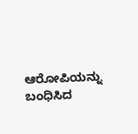ಆರೋಪಿಯನ್ನು ಬಂಧಿಸಿದ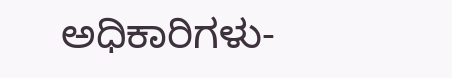ಅಧಿಕಾರಿಗಳು-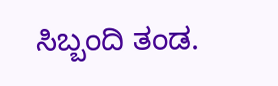ಸಿಬ್ಬಂದಿ ತಂಡ.